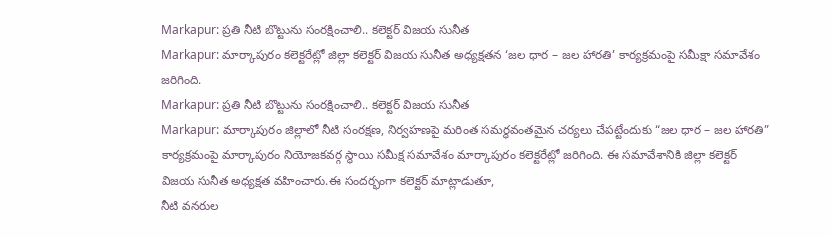Markapur: ప్రతి నీటి బొట్టును సంరక్షించాలి.. కలెక్టర్ విజయ సునీత
Markapur: మార్కాపురం కలెక్టరేట్లో జిల్లా కలెక్టర్ విజయ సునీత అధ్యక్షతన ‘జల ధార – జల హారతి’ కార్యక్రమంపై సమీక్షా సమావేశం జరిగింది.
Markapur: ప్రతి నీటి బొట్టును సంరక్షించాలి.. కలెక్టర్ విజయ సునీత
Markapur: మార్కాపురం జిల్లాలో నీటి సంరక్షణ, నిర్వహణపై మరింత సమర్థవంతమైన చర్యలు చేపట్టేందుకు “జల ధార – జల హారతి” కార్యక్రమంపై మార్కాపురం నియోజకవర్గ స్థాయి సమీక్ష సమావేశం మార్కాపురం కలెక్టరేట్లో జరిగింది. ఈ సమావేశానికి జిల్లా కలెక్టర్ విజయ సునీత అధ్యక్షత వహించారు.ఈ సందర్భంగా కలెక్టర్ మాట్లాడుతూ,
నీటి వనరుల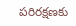పరిరక్షణకు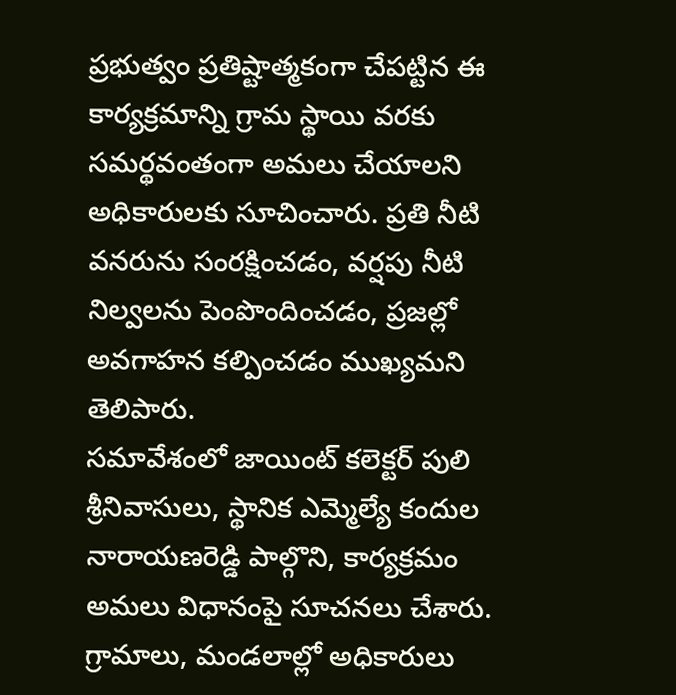ప్రభుత్వం ప్రతిష్టాత్మకంగా చేపట్టిన ఈ కార్యక్రమాన్ని గ్రామ స్థాయి వరకు సమర్థవంతంగా అమలు చేయాలని అధికారులకు సూచించారు. ప్రతి నీటి వనరును సంరక్షించడం, వర్షపు నీటి నిల్వలను పెంపొందించడం, ప్రజల్లో అవగాహన కల్పించడం ముఖ్యమని తెలిపారు.
సమావేశంలో జాయింట్ కలెక్టర్ పులి శ్రీనివాసులు, స్థానిక ఎమ్మెల్యే కందుల నారాయణరెడ్డి పాల్గొని, కార్యక్రమం అమలు విధానంపై సూచనలు చేశారు. గ్రామాలు, మండలాల్లో అధికారులు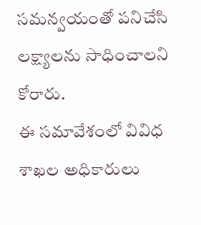సమన్వయంతో పనిచేసి లక్ష్యాలను సాధించాలని కోరారు.
ఈ సమావేశంలో వివిధ శాఖల అధికారులు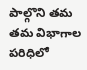పాల్గొని తమ తమ విభాగాల పరిధిలో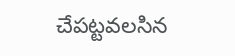చేపట్టవలసిన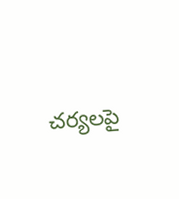చర్యలపై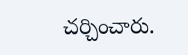చర్చించారు.